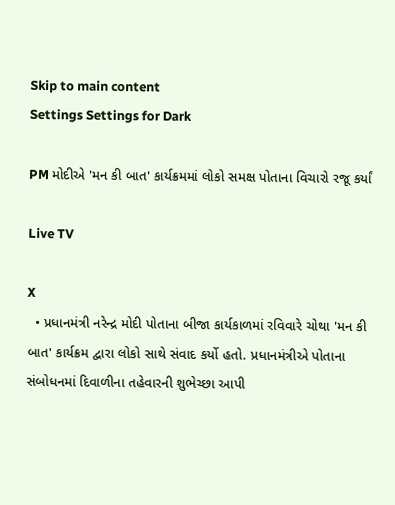Skip to main content
Settings Settings for Dark

PM મોદીએ 'મન કી બાત' કાર્યક્રમમાં લોકો સમક્ષ પોતાના વિચારો રજૂ કર્યાં

Live TV

X
  • પ્રધાનમંત્રી નરેન્દ્ર મોદી પોતાના બીજા કાર્યકાળમાં રવિવારે ચોથા 'મન કી બાત' કાર્યક્રમ દ્વારા લોકો સાથે સંવાદ કર્યો હતો. પ્રધાનમંત્રીએ પોતાના સંબોધનમાં દિવાળીના તહેવારની શુભેચ્છા આપી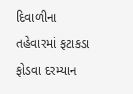દિવાળીના તહેવારમાં ફટાકડા ફોડવા દરમ્યાન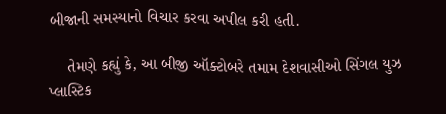બીજાની સમસ્યાનો વિચાર કરવા અપીલ કરી હતી.

    તેમણે કહ્યું કે, આ બીજી ઑક્ટોબરે તમામ દેશવાસીઓ સિંગલ યુઝ પ્લાસ્ટિક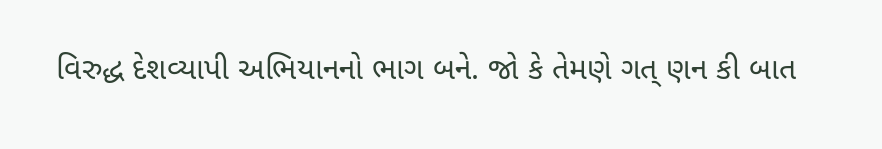વિરુદ્ધ દેશવ્યાપી અભિયાનનો ભાગ બને. જો કે તેમણે ગત્ ણન કી બાત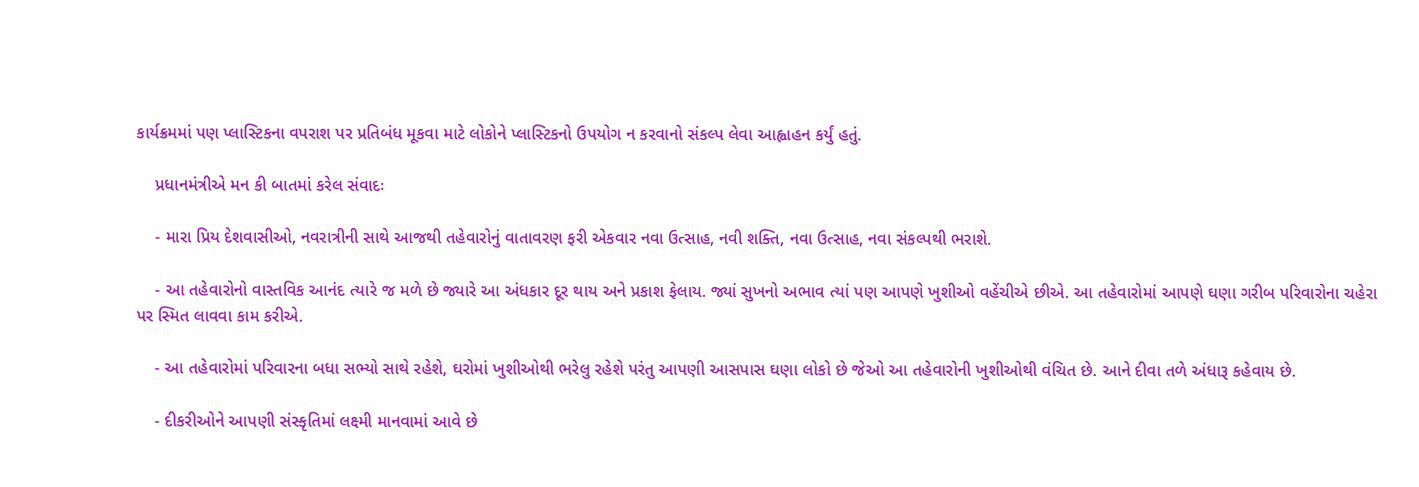કાર્યક્રમમાં પણ પ્લાસ્ટિકના વપરાશ પર પ્રતિબંધ મૂકવા માટે લોકોને પ્લાસ્ટિકનો ઉપયોગ ન કરવાનો સંકલ્પ લેવા આહ્વાહન કર્યું હતું.

    પ્રધાનમંત્રીએ મન કી બાતમાં કરેલ સંવાદઃ

    - મારા પ્રિય દેશવાસીઓ, નવરાત્રીની સાથે આજથી તહેવારોનું વાતાવરણ ફરી એકવાર નવા ઉત્સાહ, નવી શક્તિ, નવા ઉત્સાહ, નવા સંકલ્પથી ભરાશે.

    - આ તહેવારોનો વાસ્તવિક આનંદ ત્યારે જ મળે છે જ્યારે આ અંધકાર દૂર થાય અને પ્રકાશ ફેલાય. જ્યાં સુખનો અભાવ ત્યાં પણ આપણે ખુશીઓ વહેંચીએ છીએ. આ તહેવારોમાં આપણે ઘણા ગરીબ પરિવારોના ચહેરા પર સ્મિત લાવવા કામ કરીએ.

    - આ તહેવારોમાં પરિવારના બધા સભ્યો સાથે રહેશે, ઘરોમાં ખુશીઓથી ભરેલુ રહેશે પરંતુ આપણી આસપાસ ઘણા લોકો છે જેઓ આ તહેવારોની ખુશીઓથી વંચિત છે. આને દીવા તળે અંધારૂ કહેવાય છે.

    - દીકરીઓને આપણી સંસ્કૃતિમાં લક્ષ્મી માનવામાં આવે છે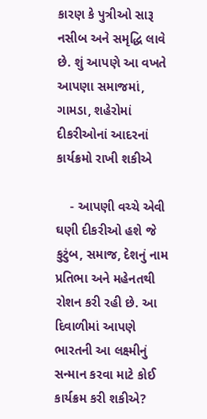કારણ કે પુત્રીઓ સારૂ નસીબ અને સમૃદ્ધિ લાવે છે. શું આપણે આ વખતે આપણા સમાજમાં, ગામડા, શહેરોમાં દીકરીઓનાં આદરનાં કાર્યક્રમો રાખી શકીએ

    - આપણી વચ્ચે એવી ઘણી દીકરીઓ હશે જે કુટુંબ, સમાજ, દેશનું નામ પ્રતિભા અને મહેનતથી રોશન કરી રહી છે. આ દિવાળીમાં આપણે ભારતની આ લક્ષ્મીનું સન્માન કરવા માટે કોઈ કાર્યક્રમ કરી શકીએ?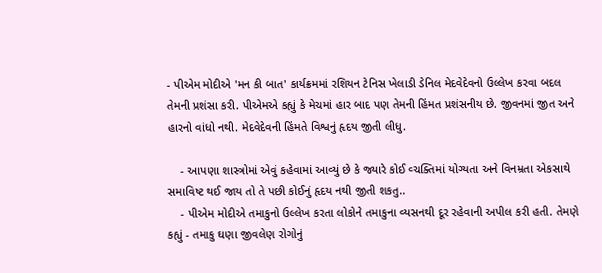- પીએમ મોદીએ 'મન કી બાત' કાર્યક્રમમાં રશિયન ટેનિસ ખેલાડી ડેનિલ મેદવેદેવનો ઉલ્લેખ કરવા બદલ તેમની પ્રશંસા કરી. પીએમએ કહ્યું કે મેચમાં હાર બાદ પણ તેમની હિંમત પ્રશંસનીય છે. જીવનમાં જીત અને હારનો વાંધો નથી. મેદવેદેવની હિંમતે વિશ્વનું હૃદય જીતી લીધુ.

    - આપણા શાસ્ત્રોમાં એવું કહેવામાં આવ્યું છે કે જ્યારે કોઈ વ્ચક્તિમાં યોગ્યતા અને વિનમ્રતા એકસાથે સમાવિષ્ટ થઈ જાય તો તે પછી કોઈનું હૃદય નથી જીતી શકતુ..
    - પીએમ મોદીએ તમાકુનો ઉલ્લેખ કરતા લોકોને તમાકુના વ્યસનથી દૂર રહેવાની અપીલ કરી હતી. તેમણે કહ્યું - તમાકુ ઘણા જીવલેણ રોગોનું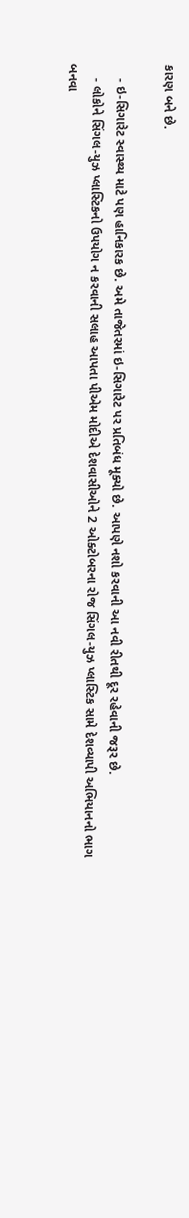કારણ બને છે.

    - ઇ-સિગારેટ સ્વાસ્થ્ય માટે પણ હાનિકારક છે. અમે તાજેતરમાં ઇ-સિગારેટ પર પ્રતિબંધ મૂક્યો છે. આપણે નશો કરવાની આ નવી રીતથી દૂર રહેવાની જરૂર છે.
    - લોકોને સિંગલ-યુઝ પ્લાસ્ટિકનો ઉપયોગ ન કરવાની સલાહ આપતા પીએમ મોદીએ દેશવાસીઓને 2 ઓક્ટોબરના રોજ સિંગલ-યુઝ પ્લાસ્ટિક સામે દેશવ્યાપી અભિયાનનો ભાગ બનવા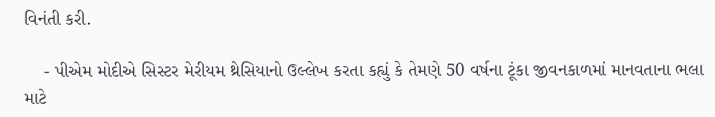વિનંતી કરી.

    - પીએમ મોદીએ સિસ્ટર મેરીયમ થ્રેસિયાનો ઉલ્લેખ કરતા કહ્યું કે તેમણે 50 વર્ષના ટૂંકા જીવનકાળમાં માનવતાના ભલા માટે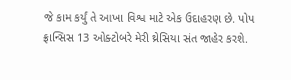જે કામ કર્યું તે આખા વિશ્વ માટે એક ઉદાહરણ છે. પોપ ફ્રાન્સિસ 13 ઓક્ટોબરે મેરી થ્રેસિયા સંત જાહેર કરશે.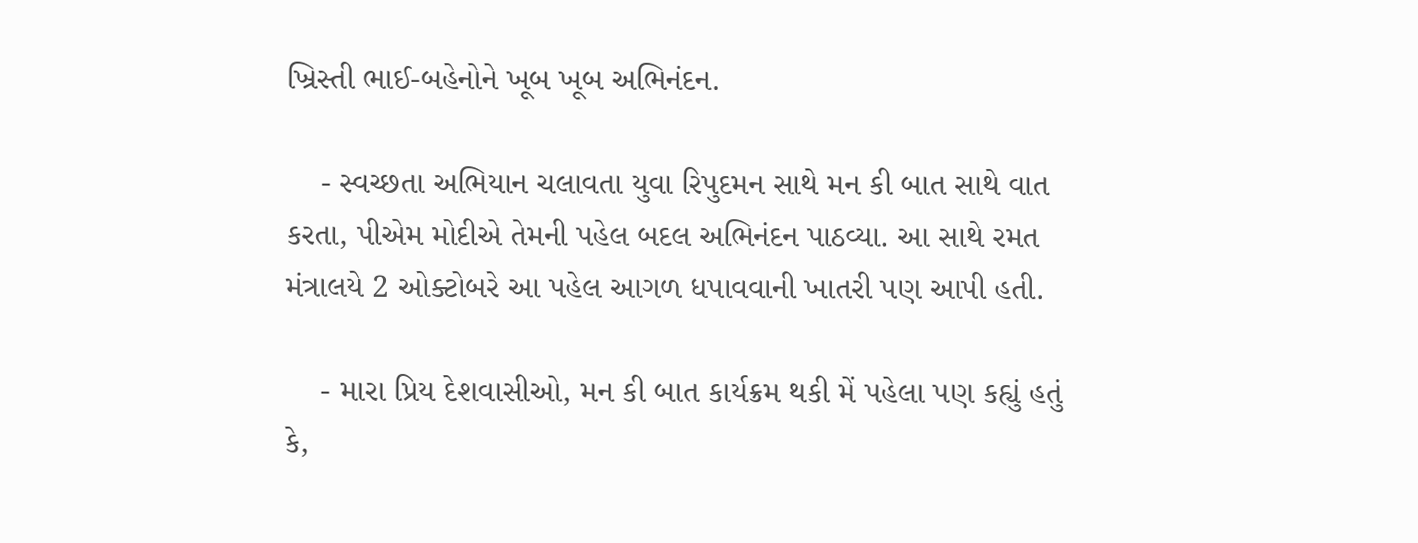ખ્રિસ્તી ભાઈ-બહેનોને ખૂબ ખૂબ અભિનંદન.

    - સ્વચ્છતા અભિયાન ચલાવતા યુવા રિપુદમન સાથે મન કી બાત સાથે વાત કરતા, પીએમ મોદીએ તેમની પહેલ બદલ અભિનંદન પાઠવ્યા. આ સાથે રમત મંત્રાલયે 2 ઓક્ટોબરે આ પહેલ આગળ ધપાવવાની ખાતરી પણ આપી હતી.

    - મારા પ્રિય દેશવાસીઓ, મન કી બાત કાર્યક્રમ થકી મેં પહેલા પણ કહ્યું હતું કે,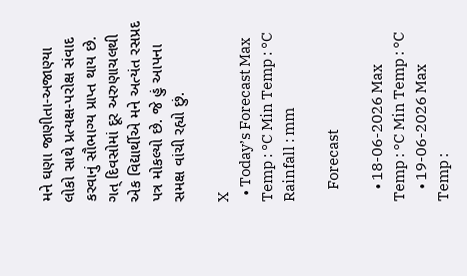મને ઘણા જાણીતા-અજાણ્યા લોકો સાથે પ્રત્યક્ષ-પરોક્ષ સંવાદ કરવાનું સૌભાગ્ય પ્રાપ્ત થાય છે. ગત્ દિવસોમાં દૂર અરુણાચલથી એક વિદ્યાર્થીએ મને અત્યંત રસપ્રદ પત્ર મોકલ્યો છે. જે હું આપના સમક્ષ વાંચી રહ્યો છું.

X
  • Today’s Forecast Max Temp : °C Min Temp : °C Rainfall : mm

    Forecast

    • 18-06-2026 Max Temp : °C Min Temp : °C
    • 19-06-2026 Max Temp :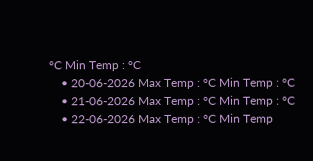°C Min Temp : °C
    • 20-06-2026 Max Temp : °C Min Temp : °C
    • 21-06-2026 Max Temp : °C Min Temp : °C
    • 22-06-2026 Max Temp : °C Min Temp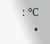: °C
    •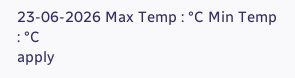23-06-2026 Max Temp : °C Min Temp : °C
apply